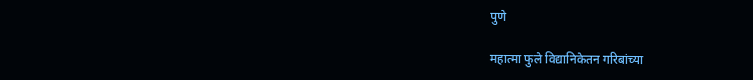पुणे

महात्मा फुले विद्यानिकेतन गरिबांच्या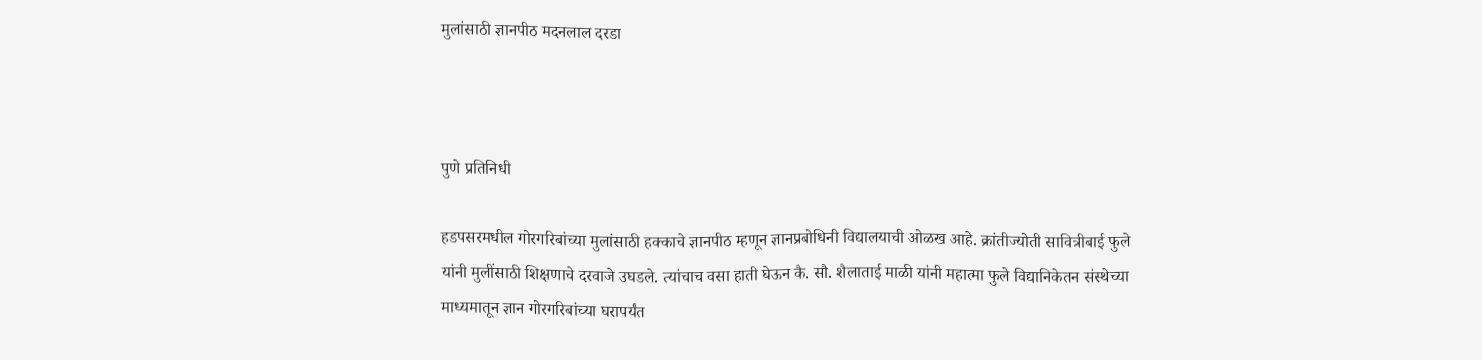मुलांसाठी ज्ञानपीठ मदनलाल दरडा



पुणे प्रतिनिधी

हडपसरमधील गोरगरिबांच्या मुलांसाठी हक्काचे ज्ञानपीठ म्हणून ज्ञानप्रबोधिनी विद्यालयाची ओळख आहे. क्रांतीज्योती सावित्रीबाई फुले यांनी मुलींसाठी शिक्षणाचे दरवाजे उघडले. त्यांचाच वसा हाती घेऊन कै. सौ. शैलाताई माळी यांनी महात्मा फुले विद्यानिकेतन संस्थेच्या माध्यमातून ज्ञान गोरगरिबांच्या घरापर्यंत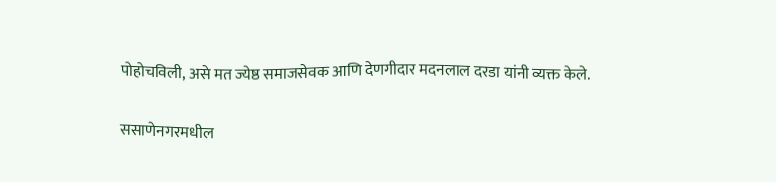पोहोचविली, असे मत ज्येष्ठ समाजसेवक आणि देणगीदार मदनलाल दरडा यांनी व्यक्त केले.

ससाणेनगरमधील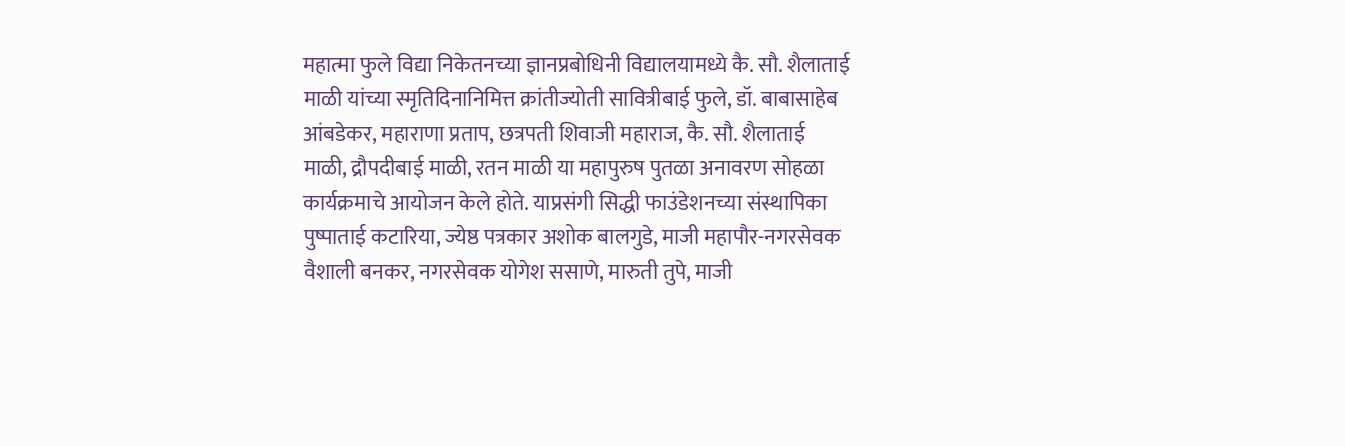महात्मा फुले विद्या निकेतनच्या ज्ञानप्रबोधिनी विद्यालयामध्ये कै. सौ. शैलाताई माळी यांच्या स्मृतिदिनानिमित्त क्रांतीज्योती सावित्रीबाई फुले, डॉ. बाबासाहेब आंबडेकर, महाराणा प्रताप, छत्रपती शिवाजी महाराज, कै. सौ. शैलाताई माळी, द्रौपदीबाई माळी, रतन माळी या महापुरुष पुतळा अनावरण सोहळा कार्यक्रमाचे आयोजन केले होते. याप्रसंगी सिद्धी फाउंडेशनच्या संस्थापिका पुष्पाताई कटारिया, ज्येष्ठ पत्रकार अशोक बालगुडे, माजी महापौर-नगरसेवक वैशाली बनकर, नगरसेवक योगेश ससाणे, मारुती तुपे, माजी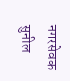नगरसेवक सुनील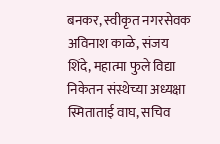बनकर, स्वीकृत नगरसेवक अविनाश काळे, संजय शिंदे, महात्मा फुले विद्या निकेतन संस्थेच्या अध्यक्षा स्मिताताई वाघ, सचिव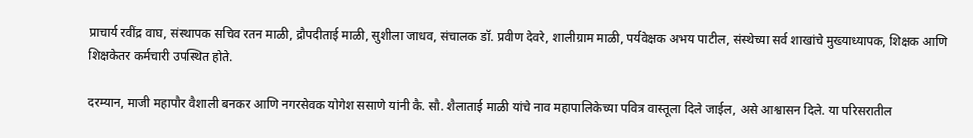प्राचार्य रवींद्र वाघ, संस्थापक सचिव रतन माळी, द्रौपदीताई माळी, सुशीला जाधव, संचालक डॉ. प्रवीण देवरे, शालीग्राम माळी, पर्यवेक्षक अभय पाटील, संस्थेच्या सर्व शाखांचे मुख्याध्यापक, शिक्षक आणि शिक्षकेतर कर्मचारी उपस्थित होते.

दरम्यान, माजी महापौर वैशाली बनकर आणि नगरसेवक योगेश ससाणे यांनी कै. सौ. शैलाताई माळी यांचे नाव महापालिकेच्या पवित्र वास्तूला दिले जाईल, असे आश्वासन दिले. या परिसरातील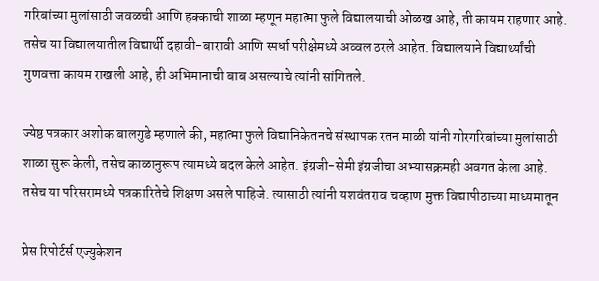गरिबांच्या मुलांसाठी जवळची आणि हक्काची शाळा म्हणून महात्मा फुले विद्यालयाची ओळख आहे, ती कायम राहणार आहे. तसेच या विद्यालयातील विद्यार्थी दहावी-बारावी आणि स्पर्धा परीक्षेमध्ये अव्वल ठरले आहेत. विद्यालयाने विद्यार्थ्यांची गुणवत्ता कायम राखली आहे, ही अभिमानाची बाब असल्याचे त्यांनी सांगितले.

ज्येष्ठ पत्रकार अशोक बालगुडे म्हणाले की, महात्मा फुले विद्यानिकेतनचे संस्थापक रतन माळी यांनी गोरगरिबांच्या मुलांसाठी शाळा सुरू केली, तसेच काळानुरूप त्यामध्ये बदल केले आहेत. इंग्रजी-सेमी इंग्रजीचा अभ्यासक्रमही अवगत केला आहे. तसेच या परिसरामध्ये पत्रकारितेचे शिक्षण असले पाहिजे. त्यासाठी त्यांनी यशवंतराव चव्हाण मुक्त विद्यापीठाच्या माध्यमातून

प्रेस रिपोर्टर्स एज्युकेशन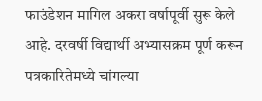फाउंडेशन मागिल अकरा वर्षापूर्वी सुरू केले आहे. दरवर्षी विद्यार्थी अभ्यासक्रम पूर्ण करून पत्रकारितेमध्ये चांगल्या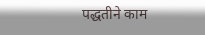पद्धतीने काम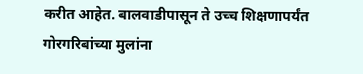करीत आहेत. बालवाडीपासून ते उच्च शिक्षणापर्यंत गोरगरिबांच्या मुलांना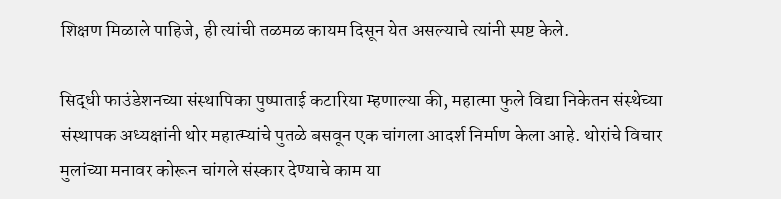शिक्षण मिळाले पाहिजे, ही त्यांची तळमळ कायम दिसून येत असल्याचे त्यांनी स्पष्ट केले.

सिद्धी फाउंडेशनच्या संस्थापिका पुष्पाताई कटारिया म्हणाल्या की, महात्मा फुले विद्या निकेतन संस्थेच्या संस्थापक अध्यक्षांनी थोर महात्म्यांचे पुतळे बसवून एक चांगला आदर्श निर्माण केला आहे. थोरांचे विचार मुलांच्या मनावर कोरून चांगले संस्कार देण्याचे काम या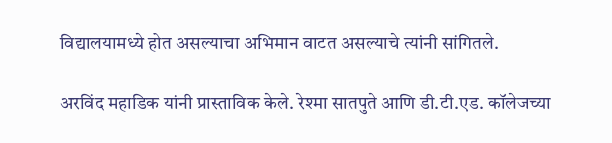विद्यालयामध्ये होत असल्याचा अभिमान वाटत असल्याचे त्यांनी सांगितले.

अरविंद महाडिक यांनी प्रास्ताविक केले. रेश्मा सातपुते आणि डी.टी.एड. कॉलेजच्या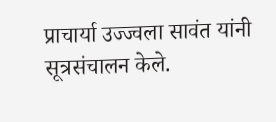प्राचार्या उज्ज्वला सावंत यांनी सूत्रसंचालन केले.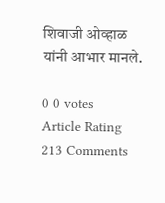शिवाजी ओव्हाळ यांनी आभार मानले.

0 0 votes
Article Rating
213 Comments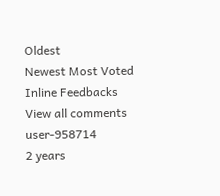Oldest
Newest Most Voted
Inline Feedbacks
View all comments
user-958714
2 years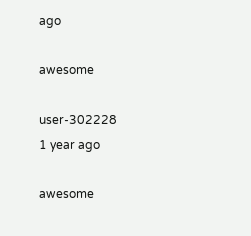ago

awesome

user-302228
1 year ago

awesome